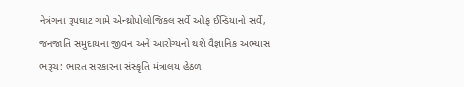નેત્રંગના રૂપઘાટ ગામે એન્થ્રોપોલોજિકલ સર્વે ઓફ ઈન્ડિયાનો સર્વે, જનજાતિ સમુદાયના જીવન અને આરોગ્યનો થશે વૈજ્ઞાનિક અભ્યાસ
ભરૂચ: ભારત સરકારના સંસ્કૃતિ મંત્રાલય હેઠળ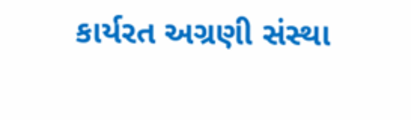કાર્યરત અગ્રણી સંસ્થા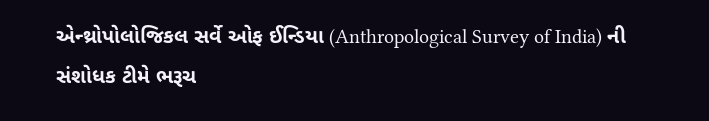એન્થ્રોપોલોજિકલ સર્વે ઓફ ઈન્ડિયા (Anthropological Survey of India) ની સંશોધક ટીમે ભરૂચ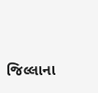જિલ્લાના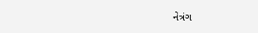નેત્રંગ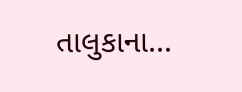તાલુકાના...